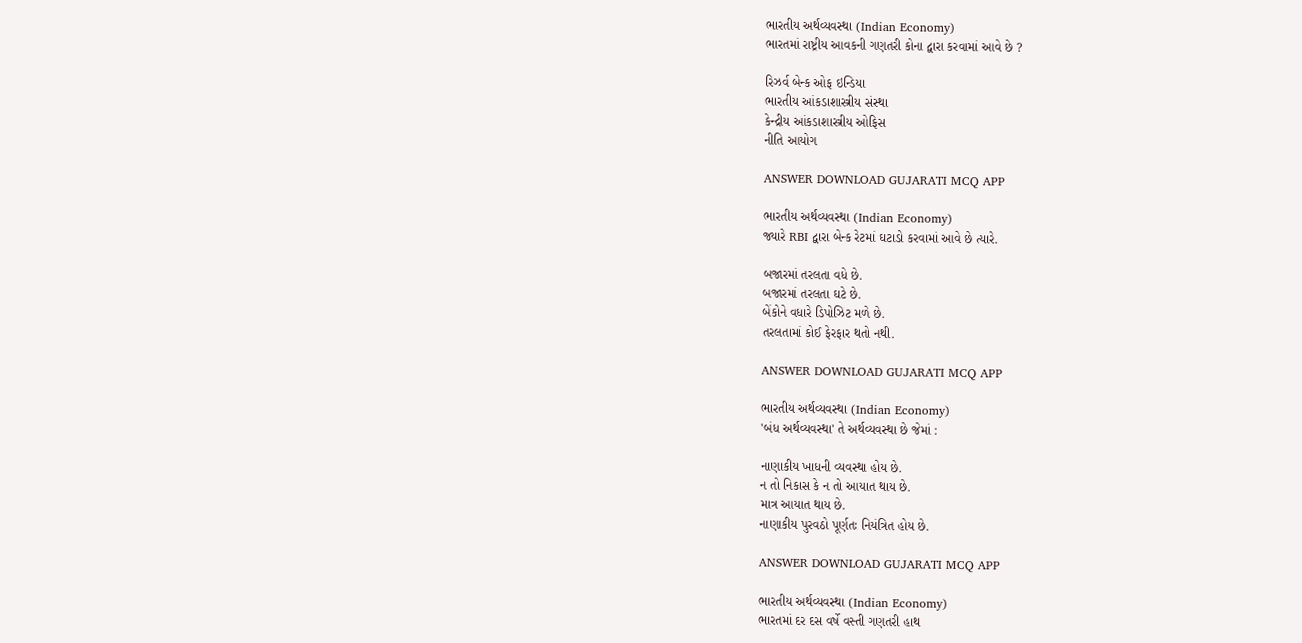ભારતીય અર્થવ્યવસ્થા (Indian Economy)
ભારતમાં રાષ્ટ્રીય આવકની ગણતરી કોના દ્વારા કરવામાં આવે છે ?

રિઝર્વ બેન્ક ઓફ ઇન્ડિયા
ભારતીય આંકડાશાસ્ત્રીય સંસ્થા
કેન્દ્રીય આંકડાશાસ્ત્રીય ઓફિસ
નીતિ આયોગ

ANSWER DOWNLOAD GUJARATI MCQ APP

ભારતીય અર્થવ્યવસ્થા (Indian Economy)
જ્યારે RBI દ્વારા બેન્ક રેટમાં ઘટાડો કરવામાં આવે છે ત્યારે.

બજારમાં તરલતા વધે છે.
બજારમાં તરલતા ઘટે છે.
બેંકોને વધારે ડિપોઝિટ મળે છે.
તરલતામાં કોઈ ફેરફાર થતો નથી.

ANSWER DOWNLOAD GUJARATI MCQ APP

ભારતીય અર્થવ્યવસ્થા (Indian Economy)
'બંધ અર્થવ્યવસ્થા' તે અર્થવ્યવસ્થા છે જેમાં :

નાણાકીય ખાધની વ્યવસ્થા હોય છે.
ન તો નિકાસ કે ન તો આયાત થાય છે.
માત્ર આયાત થાય છે.
નાણાકીય પુરવઠો પૂર્ણતઃ નિયંત્રિત હોય છે.

ANSWER DOWNLOAD GUJARATI MCQ APP

ભારતીય અર્થવ્યવસ્થા (Indian Economy)
ભારતમાં દર દસ વર્ષે વસ્તી ગણતરી હાથ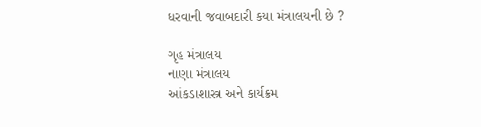ધરવાની જવાબદારી કયા મંત્રાલયની છે ?

ગૃહ મંત્રાલય
નાણા મંત્રાલય
આંકડાશાસ્ત્ર અને કાર્યક્રમ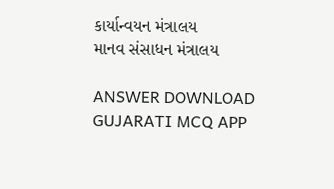કાર્યાન્વયન મંત્રાલય
માનવ સંસાધન મંત્રાલય

ANSWER DOWNLOAD GUJARATI MCQ APP